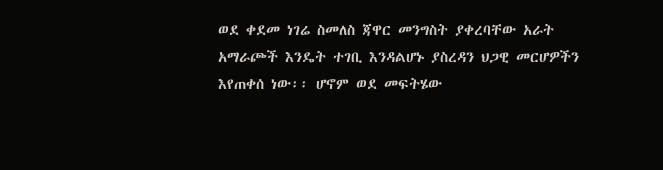ወደ ቀደመ ነገሬ ስመለስ ጃዋር መንግስት ያቀረባቸው አራት አማራጮች እንዴት ተገቢ እንዳልሆኑ ያስረዳን ህጋዊ መርሆዎችን እየጠቀሰ ነው፡፡ ሆኖም ወደ መፍትሄው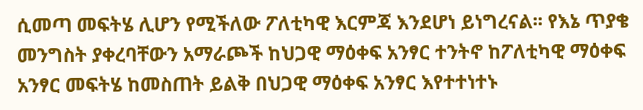ሲመጣ መፍትሄ ሊሆን የሚችለው ፖለቲካዊ እርምጃ እንደሆነ ይነግረናል፡፡ የእኔ ጥያቄ መንግስት ያቀረባቸውን አማራጮች ከህጋዊ ማዕቀፍ አንፃር ተንትኖ ከፖለቲካዊ ማዕቀፍ አንፃር መፍትሄ ከመስጠት ይልቅ በህጋዊ ማዕቀፍ አንፃር እየተተነተኑ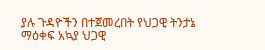ያሉ ጉዳዮችን በተጀመረበት የህጋዊ ትንታኔ ማዕቀፍ አኳያ ህጋዊ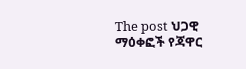The post ህጋዊ ማዕቀፎች የጃዋር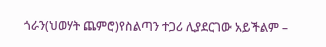ጎራን(ህወሃት ጨምሮ)የስልጣን ተጋሪ ሊያደርገው አይችልም –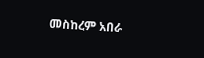መስከረም አበራ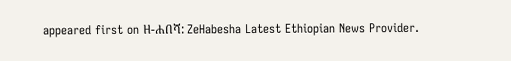appeared first on ዘ-ሐበሻ: ZeHabesha Latest Ethiopian News Provider.